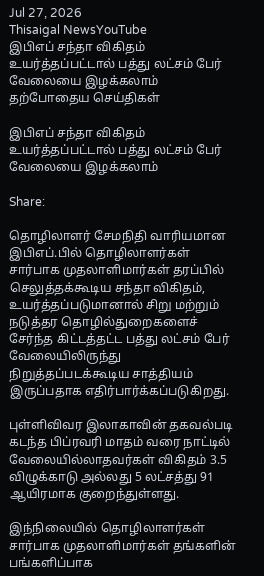Jul 27, 2026
Thisaigal NewsYouTube
இபிஎப் சந்தா விகிதம் உயர்த்தப்பட்டால் பத்து லட்சம் பேர் வேலையை இழக்கலாம்
தற்போதைய செய்திகள்

இபிஎப் சந்தா விகிதம் உயர்த்தப்பட்டால் பத்து லட்சம் பேர் வேலையை இழக்கலாம்

Share:

தொழிலாளர் சேமநிதி வாரியமான இபிஎப்.பில் தொழிலாளர்கள் சார்பாக முதலாளிமார்கள் தரப்பில் செலுத்தக்கூடிய சந்தா விகிதம், உயர்த்தப்படுமானால் சிறு மற்றும் நடுத்தர தொழில்துறைகளைச் சேர்ந்த கிட்டத்தட்ட பத்து லட்சம் பேர் வேலையிலிருந்து நிறுத்தப்படக்கூடிய சாத்தியம் இருப்பதாக எதிர்பார்க்கப்படுகிறது.

புள்ளிவிவர இலாகாவின் தகவல்படி கடந்த பிப்ரவரி மாதம் வரை நாட்டில் வேலையில்லாதவர்கள் விகிதம் 3.5 விழுக்காடு அல்லது 5 லட்சத்து 91 ஆயிரமாக குறைந்துள்ளது.

இந்நிலையில் தொழிலாளர்கள் சார்பாக முதலாளிமார்கள் தங்களின் பங்களிப்பாக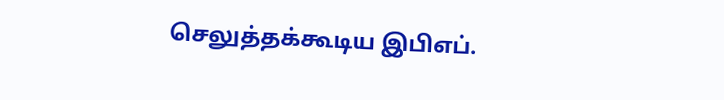செலுத்தக்கூடிய இபிஎப்.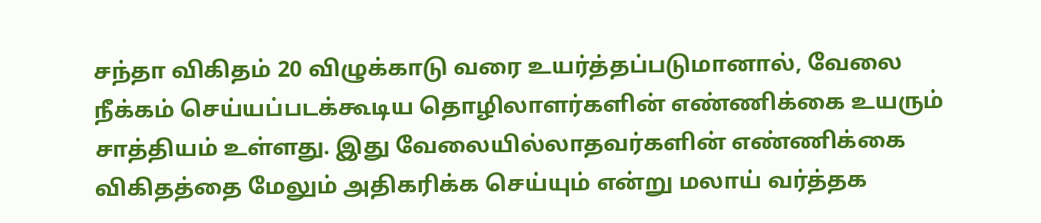சந்தா விகிதம் 20 விழுக்காடு வரை உயர்த்தப்படுமானால், வேலை நீக்கம் செய்யப்படக்கூடிய தொழிலாளர்களின் எண்ணிக்கை உயரும் சாத்தியம் உள்ளது. இது வேலையில்லாதவர்களின் எண்ணிக்கை விகிதத்தை மேலும் அதிகரிக்க செய்யும் என்று மலாய் வர்த்தக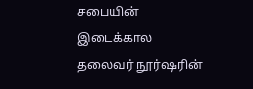சபையின் இடைக்கால தலைவர் நூர்ஷரின்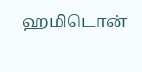ஹமிடொன்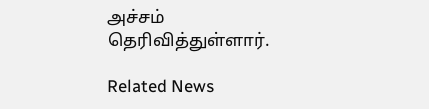அச்சம் தெரிவித்துள்ளார்.

Related News